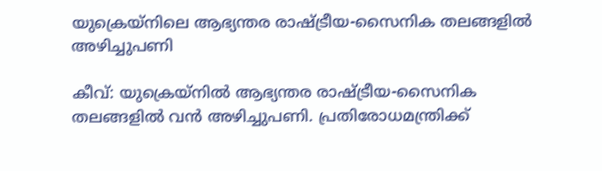യുക്രെയ്നിലെ ആഭ്യന്തര രാഷ്ട്രീയ-സൈനിക തലങ്ങളിൽ അഴിച്ചുപണി

കീവ്: യുക്രെയ്നിൽ ആഭ്യന്തര രാഷ്ട്രീയ-സൈനിക തലങ്ങളിൽ വൻ അഴിച്ചുപണി. പ്രതിരോധമന്ത്രിക്ക്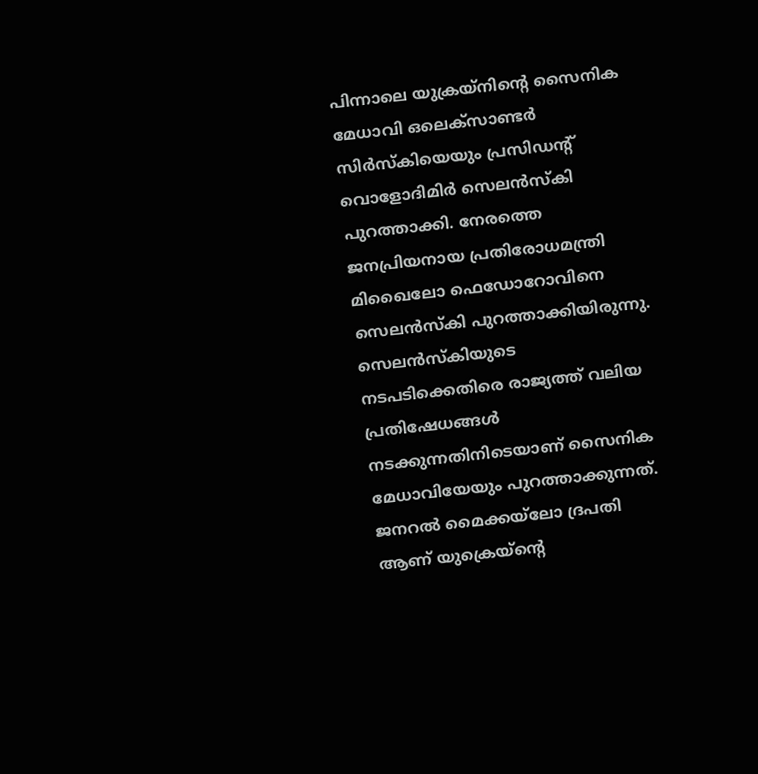പിന്നാലെ യുക്രയ്നിന്റെ സൈനിക മേധാവി ഒലെക്‌സാണ്ടർ സിർസ്‌കിയെയും പ്രസിഡന്റ് വൊളോദിമിർ സെലൻസ്‌കി പുറത്താക്കി. നേരത്തെ ജനപ്രിയനായ പ്രതിരോധമന്ത്രി മിഖൈലോ ഫെഡോറോവിനെ സെലൻസ്‌കി പുറത്താക്കിയിരുന്നു. സെലൻസ്കിയുടെ നടപടിക്കെതിരെ രാജ്യത്ത് വലിയ പ്രതിഷേധങ്ങൾ നടക്കുന്നതിനിടെയാണ്‌ സൈനിക മേധാവിയേയും പുറത്താക്കുന്നത്. ജനറൽ മൈക്കയ്‌ലോ ദ്രപതി ആണ് യുക്രെയ്ന്റെ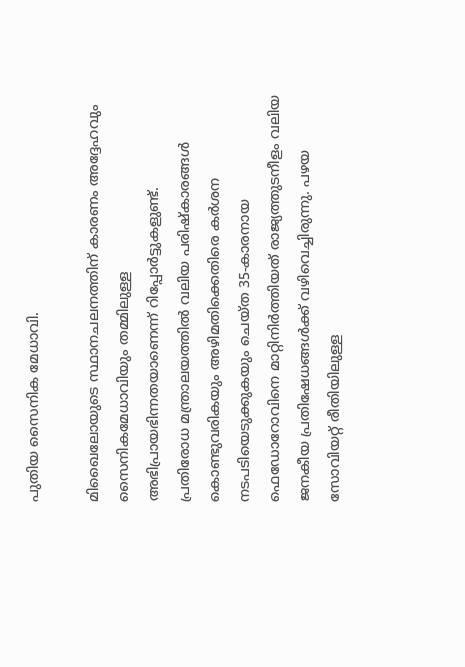പുതിയ സൈനിക മേധാവി.

മിഖൈലോയുടെ സ്ഥാനചലനത്തിന് കാരണം അദ്ദേഹവും സൈനികമേധാവിയും തമ്മിലുള്ള അഭിപ്രായഭിന്നതയാണെന്ന് റിപ്പോർട്ടുകളുണ്ട്.
പ്രതിരോധ മന്ത്രാലയത്തിൽ വലിയ പരിഷ്കാരങ്ങൾ കൊണ്ടുവരികയും അഴിമതിക്കെതിരെ കർശന നടപടിയെടുക്കുകയും ചെയ്ത 35-കാരനായ ഫെഡോറോവിനെ മാറ്റിനിർത്തിയത് രാജ്യത്തുടനീളം വലിയ ജനകീയ പ്രതിഷേധങ്ങൾക്ക് വഴിവെച്ചിരുന്നു. പഴയ സോവിയറ്റ് രീതിയിലുള്ള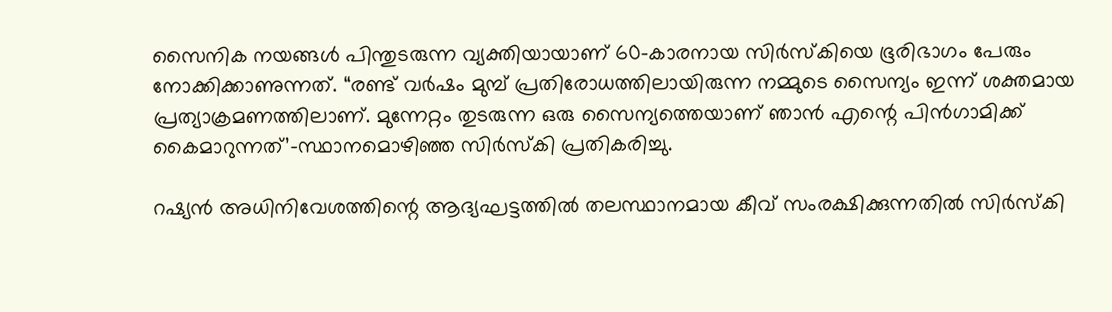സൈനിക നയങ്ങൾ പിന്തുടരുന്ന വ്യക്തിയായാണ് 60-കാരനായ സിർസ്കിയെ ഭൂരിഭാഗം പേരും നോക്കിക്കാണുന്നത്. “രണ്ട് വർഷം മുമ്പ് പ്രതിരോധത്തിലായിരുന്ന നമ്മുടെ സൈന്യം ഇന്ന് ശക്തമായ പ്രത്യാക്രമണത്തിലാണ്. മുന്നേറ്റം തുടരുന്ന ഒരു സൈന്യത്തെയാണ് ഞാൻ എന്റെ പിൻഗാമിക്ക് കൈമാറുന്നത്’-സ്ഥാനമൊഴിഞ്ഞ സിർസ്കി പ്രതികരിച്ചു.

റഷ്യൻ അധിനിവേശത്തിന്റെ ആദ്യഘട്ടത്തിൽ തലസ്ഥാനമായ കീവ് സംരക്ഷിക്കുന്നതിൽ സിർസ്കി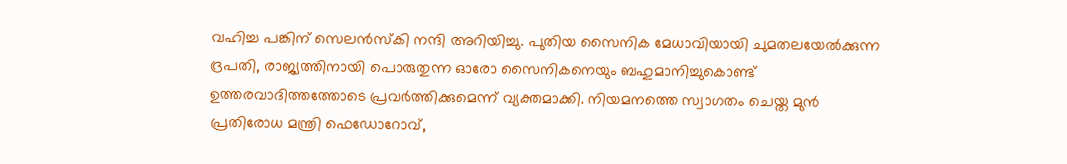വഹിച്ച പങ്കിന് സെലൻസ്കി നന്ദി അറിയിച്ചു. പുതിയ സൈനിക മേധാവിയായി ചുമതലയേൽക്കുന്ന ദ്രപതി, രാജ്യത്തിനായി പൊരുതുന്ന ഓരോ സൈനികനെയും ബഹുമാനിച്ചുകൊണ്ട് ഉത്തരവാദിത്തത്തോടെ പ്രവർത്തിക്കുമെന്ന് വ്യക്തമാക്കി. നിയമനത്തെ സ്വാഗതം ചെയ്ത മുൻ പ്രതിരോധ മന്ത്രി ഫെഡോറോവ്,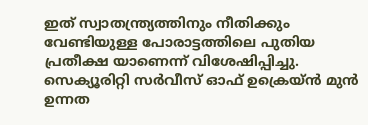ഇത് സ്വാതന്ത്ര്യത്തിനും നീതിക്കും വേണ്ടിയുള്ള പോരാട്ടത്തിലെ പുതിയ പ്രതീക്ഷ യാണെന്ന് വിശേഷിപ്പിച്ചു. സെക്യൂരിറ്റി സർവീസ് ഓഫ് ഉക്രെയ്ൻ മുൻ ഉന്നത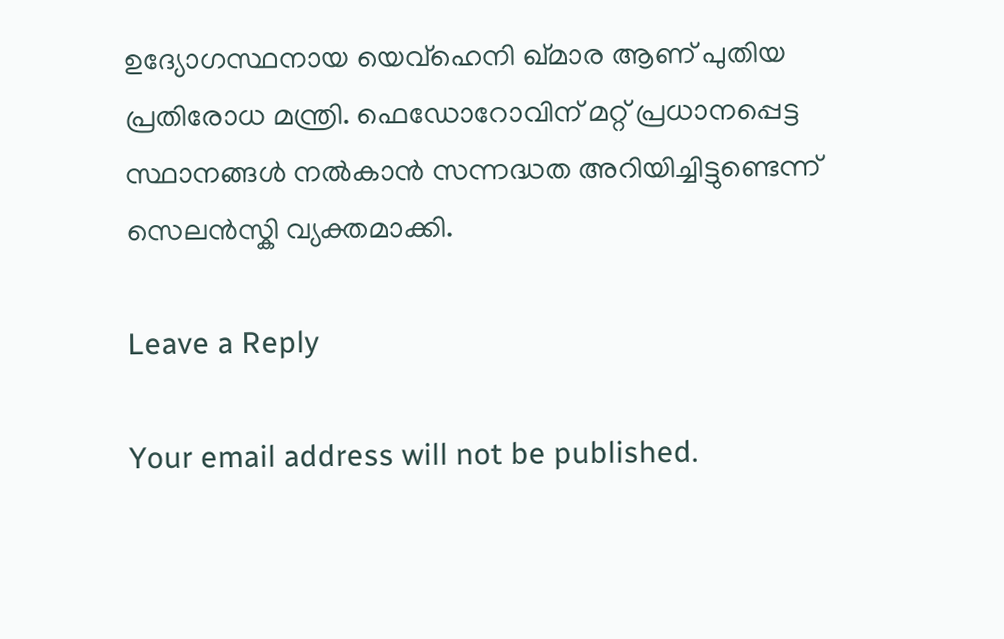ഉദ്യോഗസ്ഥനായ യെവ്ഹെനി ഖ്മാര ആണ് പുതിയ പ്രതിരോധ മന്ത്രി. ഫെഡോറോവിന് മറ്റ് പ്രധാനപ്പെട്ട സ്ഥാനങ്ങൾ നൽകാൻ സന്നദ്ധത അറിയിച്ചിട്ടുണ്ടെന്ന് സെലൻസ്കി വ്യക്തമാക്കി.

Leave a Reply

Your email address will not be published.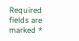Required fields are marked *